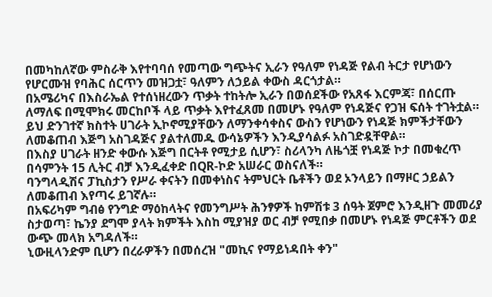በመካከለኛው ምስራቅ እየተባባሰ የመጣው ግጭትና ኢራን የዓለም የነዳጅ የልብ ትርታ የሆነውን የሆርሙዝ የባሕር ሰርጥን መዝጋቷ፣ ዓለምን ለኃይል ቀውስ ዳርጎታል።
በአሜሪካና በእስራኤል የተሰነዘረውን ጥቃት ተከትሎ ኢራን በወሰደችው የአጸፋ እርምጃ፣ በሰርጡ ለማለፍ በሚሞክሩ መርከቦች ላይ ጥቃት እየተፈጸመ በመሆኑ የዓለም የነዳጅና የጋዝ ፍሰት ተገትቷል።
ይህ ድንገተኛ ክስተት ሀገራት ኢኮኖሚያቸውን ለማንቀሳቀስና ውስን የሆነውን የነዳጅ ክምችታቸውን ለመቆጠብ እጅግ አስገዳጅና ያልተለመዱ ውሳኔዎችን እንዲያሳልፉ አስገድዷቸዋል።
በእስያ ሀገራት ዘንድ ቀውሱ እጅግ በርትቶ የሚታይ ሲሆን፣ ስሪላንካ ለዜጎቿ የነዳጅ ኮታ በመቁረጥ በሳምንት 15 ሊትር ብቻ እንዲፈቀድ በQR-ኮድ አሠራር ወስናለች።
ባንግላዲሽና ፓኪስታን የሥራ ቀናትን በመቀነስና ትምህርት ቤቶችን ወደ ኦንላይን በማዞር ኃይልን ለመቆጠብ እየጣሩ ይገኛሉ።
በአፍሪካም ግብፅ የንግድ ማዕከላትና የመንግሥት ሕንፃዎች ከምሽቱ 3 ሰዓት ጀምሮ እንዲዘጉ መመሪያ ስታወጣ፣ ኬንያ ደግሞ ያላት ክምችት እስከ ሚያዝያ ወር ብቻ የሚበቃ በመሆኑ የነዳጅ ምርቶችን ወደ ውጭ መላክ አግዳለች።
ኒውዚላንድም ቢሆን በረራዎችን በመሰረዝ "መኪና የማይነዳበት ቀን"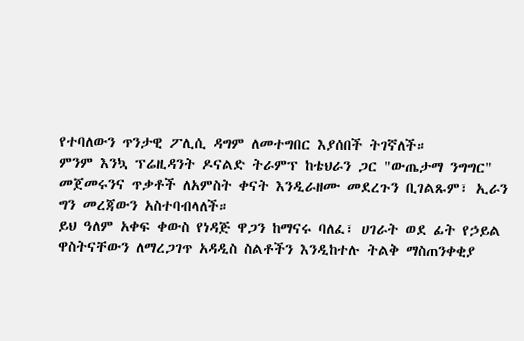የተባለውን ጥንታዊ ፖሊሲ ዳግም ለመተግበር እያሰበች ትገኛለች።
ምንም እንኳ ፕሬዚዳንት ዶናልድ ትራምፕ ከቴህራን ጋር "ውጤታማ ንግግር" መጀመሩንና ጥቃቶች ለአምስት ቀናት እንዲራዘሙ መደረጉን ቢገልጹም፣ ኢራን ግን መረጃውን አስተባብላለች።
ይህ ዓለም አቀፍ ቀውስ የነዳጅ ዋጋን ከማናሩ ባለፈ፣ ሀገራት ወደ ፊት የኃይል ዋስትናቸውን ለማረጋገጥ አዳዲስ ስልቶችን እንዲከተሉ ትልቅ ማስጠንቀቂያ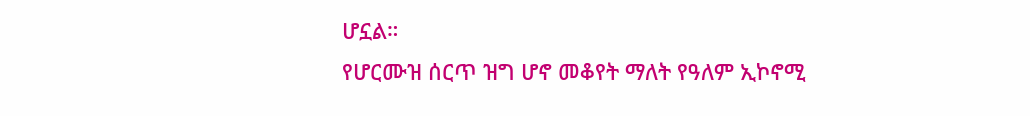ሆኗል።
የሆርሙዝ ሰርጥ ዝግ ሆኖ መቆየት ማለት የዓለም ኢኮኖሚ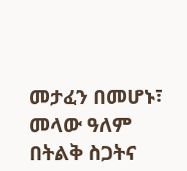መታፈን በመሆኑ፣ መላው ዓለም በትልቅ ስጋትና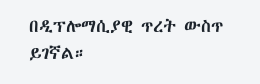በዲፕሎማሲያዊ ጥረት ውስጥ ይገኛል።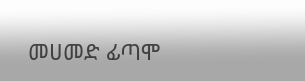መሀመድ ፊጣሞ